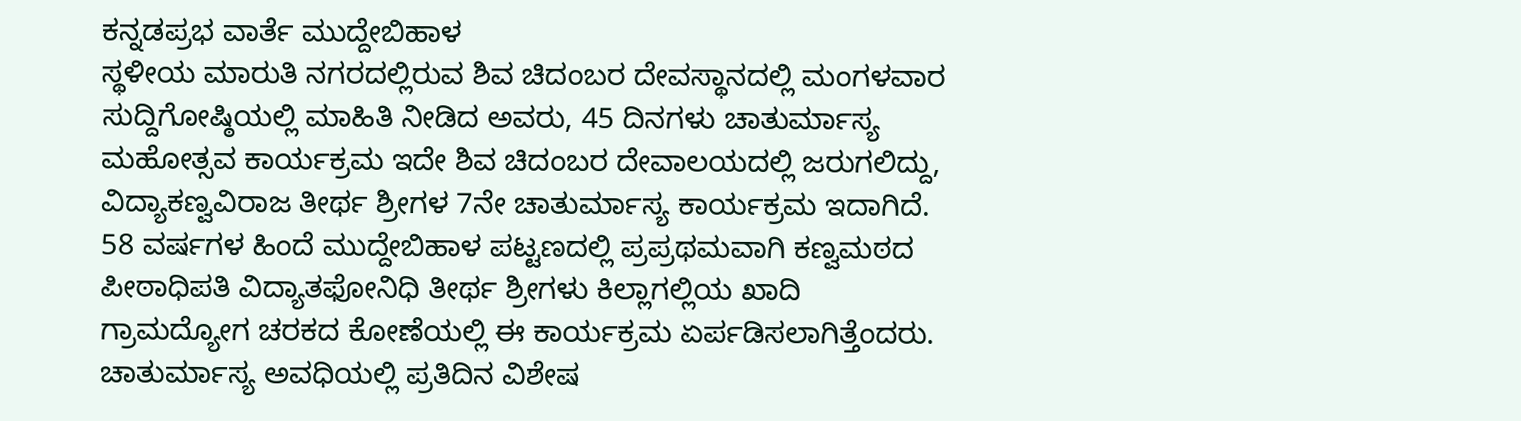ಕನ್ನಡಪ್ರಭ ವಾರ್ತೆ ಮುದ್ದೇಬಿಹಾಳ
ಸ್ಥಳೀಯ ಮಾರುತಿ ನಗರದಲ್ಲಿರುವ ಶಿವ ಚಿದಂಬರ ದೇವಸ್ಥಾನದಲ್ಲಿ ಮಂಗಳವಾರ ಸುದ್ದಿಗೋಷ್ಠಿಯಲ್ಲಿ ಮಾಹಿತಿ ನೀಡಿದ ಅವರು, 45 ದಿನಗಳು ಚಾತುರ್ಮಾಸ್ಯ ಮಹೋತ್ಸವ ಕಾರ್ಯಕ್ರಮ ಇದೇ ಶಿವ ಚಿದಂಬರ ದೇವಾಲಯದಲ್ಲಿ ಜರುಗಲಿದ್ದು, ವಿದ್ಯಾಕಣ್ವವಿರಾಜ ತೀರ್ಥ ಶ್ರೀಗಳ 7ನೇ ಚಾತುರ್ಮಾಸ್ಯ ಕಾರ್ಯಕ್ರಮ ಇದಾಗಿದೆ. 58 ವರ್ಷಗಳ ಹಿಂದೆ ಮುದ್ದೇಬಿಹಾಳ ಪಟ್ಟಣದಲ್ಲಿ ಪ್ರಪ್ರಥಮವಾಗಿ ಕಣ್ವಮಠದ ಪೀಠಾಧಿಪತಿ ವಿದ್ಯಾತಫೋನಿಧಿ ತೀರ್ಥ ಶ್ರೀಗಳು ಕಿಲ್ಲಾಗಲ್ಲಿಯ ಖಾದಿ ಗ್ರಾಮದ್ಯೋಗ ಚರಕದ ಕೋಣೆಯಲ್ಲಿ ಈ ಕಾರ್ಯಕ್ರಮ ಏರ್ಪಡಿಸಲಾಗಿತ್ತೆಂದರು.
ಚಾತುರ್ಮಾಸ್ಯ ಅವಧಿಯಲ್ಲಿ ಪ್ರತಿದಿನ ವಿಶೇಷ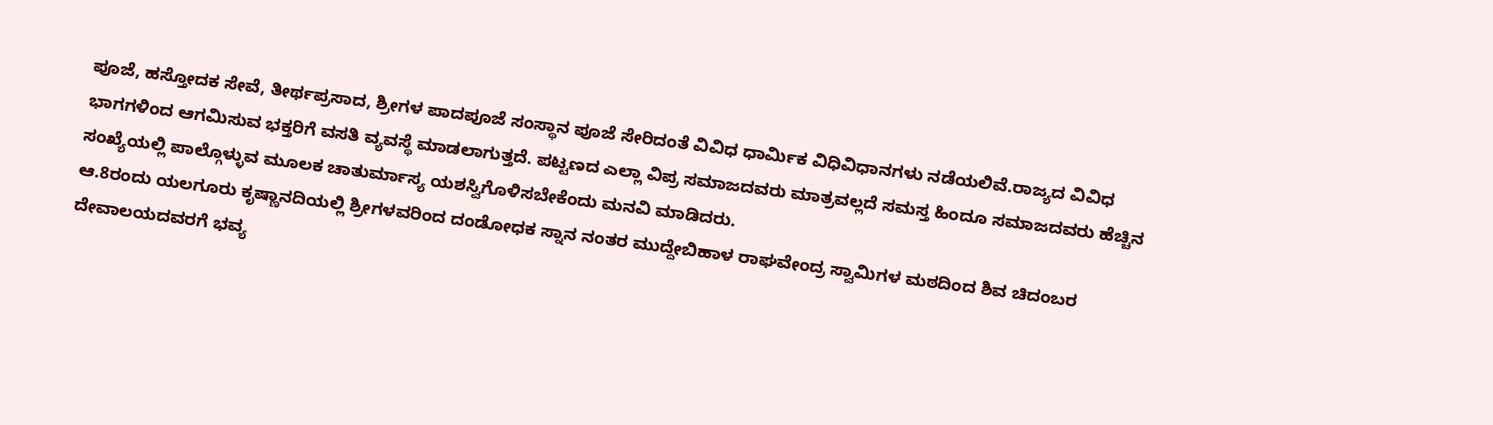ಪೂಜೆ, ಹಸ್ತೋದಕ ಸೇವೆ, ತೀರ್ಥಪ್ರಸಾದ, ಶ್ರೀಗಳ ಪಾದಪೂಜೆ ಸಂಸ್ಥಾನ ಪೂಜೆ ಸೇರಿದಂತೆ ವಿವಿಧ ಧಾರ್ಮಿಕ ವಿಧಿವಿಧಾನಗಳು ನಡೆಯಲಿವೆ.ರಾಜ್ಯದ ವಿವಿಧ ಭಾಗಗಳಿಂದ ಆಗಮಿಸುವ ಭಕ್ತರಿಗೆ ವಸತಿ ವ್ಯವಸ್ಥೆ ಮಾಡಲಾಗುತ್ತದೆ. ಪಟ್ಟಣದ ಎಲ್ಲಾ ವಿಪ್ರ ಸಮಾಜದವರು ಮಾತ್ರವಲ್ಲದೆ ಸಮಸ್ತ ಹಿಂದೂ ಸಮಾಜದವರು ಹೆಚ್ಚಿನ ಸಂಖ್ಯೆಯಲ್ಲಿ ಪಾಲ್ಗೊಳ್ಳುವ ಮೂಲಕ ಚಾತುರ್ಮಾಸ್ಯ ಯಶಸ್ವಿಗೊಳಿಸಬೇಕೆಂದು ಮನವಿ ಮಾಡಿದರು.
ಆ.8ರಂದು ಯಲಗೂರು ಕೃಷ್ಣಾನದಿಯಲ್ಲಿ ಶ್ರೀಗಳವರಿಂದ ದಂಡೋಧಕ ಸ್ನಾನ ನಂತರ ಮುದ್ದೇಬಿಹಾಳ ರಾಘವೇಂದ್ರ ಸ್ವಾಮಿಗಳ ಮಠದಿಂದ ಶಿವ ಚಿದಂಬರ ದೇವಾಲಯದವರಗೆ ಭವ್ಯ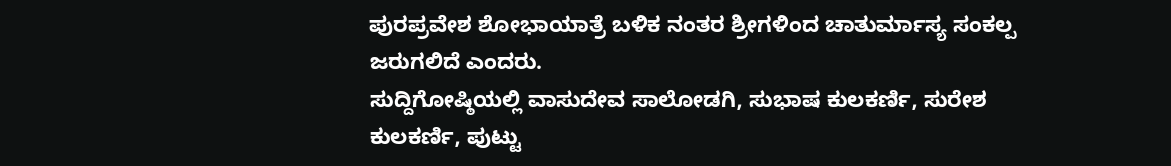ಪುರಪ್ರವೇಶ ಶೋಭಾಯಾತ್ರೆ ಬಳಿಕ ನಂತರ ಶ್ರೀಗಳಿಂದ ಚಾತುರ್ಮಾಸ್ಯ ಸಂಕಲ್ಪ ಜರುಗಲಿದೆ ಎಂದರು.
ಸುದ್ದಿಗೋಷ್ಠಿಯಲ್ಲಿ ವಾಸುದೇವ ಸಾಲೋಡಗಿ, ಸುಭಾಷ ಕುಲಕರ್ಣಿ, ಸುರೇಶ ಕುಲಕರ್ಣಿ, ಪುಟ್ಟು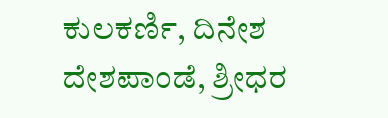ಕುಲಕರ್ಣಿ, ದಿನೇಶ ದೇಶಪಾಂಡೆ, ಶ್ರೀಧರ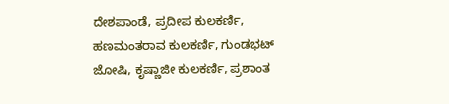ದೇಶಪಾಂಡೆ, ಪ್ರದೀಪ ಕುಲಕರ್ಣಿ, ಹಣಮಂತರಾವ ಕುಲಕರ್ಣಿ, ಗುಂಡಭಟ್ ಜೋಷಿ, ಕೃಷ್ಣಾಜೀ ಕುಲಕರ್ಣಿ, ಪ್ರಶಾಂತ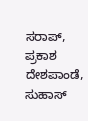ಸರಾಪ್, ಪ್ರಕಾಶ ದೇಶಪಾಂಡೆ, ಸುಹಾಸ್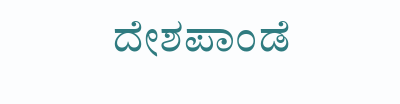ದೇಶಪಾಂಡೆ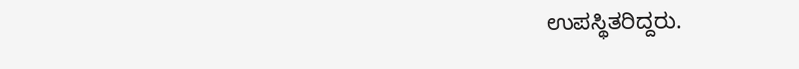ಉಪಸ್ಥಿತರಿದ್ದರು.